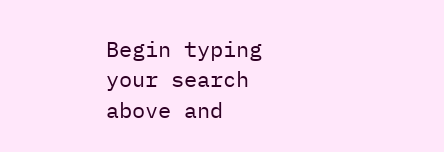Begin typing your search above and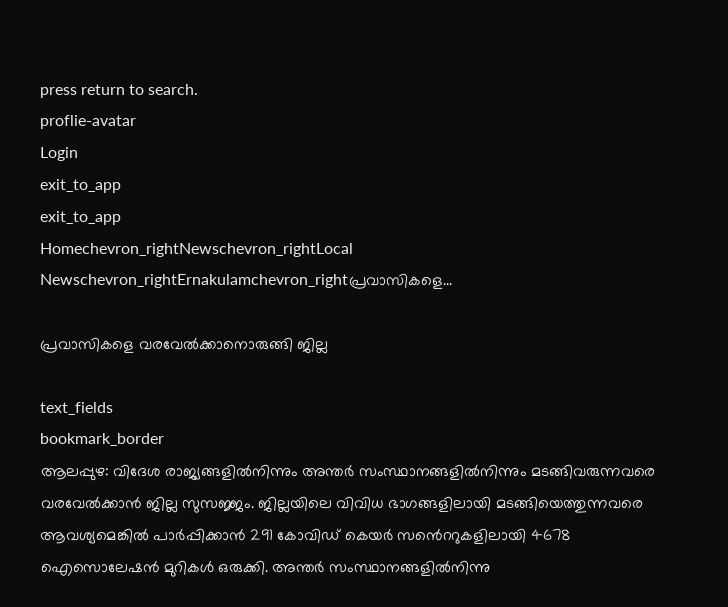press return to search.
proflie-avatar
Login
exit_to_app
exit_to_app
Homechevron_rightNewschevron_rightLocal Newschevron_rightErnakulamchevron_rightപ്രവാസികളെ...

പ്രവാസികളെ വരവേൽക്കാനൊരുങ്ങി ജില്ല

text_fields
bookmark_border
ആലപ്പുഴ: വിദേശ രാജ്യങ്ങളിൽനിന്നും അന്തർ സംസ്ഥാനങ്ങളിൽനിന്നും മടങ്ങിവരുന്നവരെ വരവേൽക്കാൻ ജില്ല സുസജ്ജം. ജില്ലയിലെ വിവിധ ഭാഗങ്ങളിലായി മടങ്ങിയെത്തുന്നവരെ ആവശ്യമെങ്കില്‍ പാര്‍പ്പിക്കാൻ 291 കോവിഡ് കെയര്‍ സൻെററുകളിലായി 4678 ഐസൊലേഷന്‍ മുറികള്‍ ഒരുക്കി. അന്തർ സംസ്ഥാനങ്ങളില്‍നിന്നു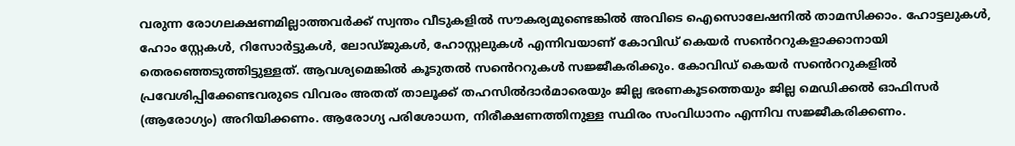വരുന്ന രോഗലക്ഷണമില്ലാത്തവര്‍ക്ക് സ്വന്തം വീടുകളില്‍ സൗകര്യമുണ്ടെങ്കില്‍ അവിടെ ഐസൊലേഷനില്‍ താമസിക്കാം. ഹോട്ടലുകള്‍, ഹോം സ്റ്റേകള്‍, റിസോര്‍ട്ടുകള്‍, ലോഡ്ജുകള്‍, ഹോസ്റ്റലുകള്‍ എന്നിവയാണ് കോവിഡ് കെയര്‍ സൻെററുകളാക്കാനായി തെരഞ്ഞെടുത്തിട്ടുള്ളത്. ആവശ്യമെങ്കില്‍ കൂടുതല്‍ സൻെററുകള്‍ സജ്ജീകരിക്കും. കോവിഡ് കെയര്‍ സൻെററുകളില്‍ പ്രവേശിപ്പിക്കേണ്ടവരുടെ വിവരം അതത് താലൂക്ക് തഹസില്‍ദാര്‍മാരെയും ജില്ല ഭരണകൂടത്തെയും ജില്ല മെഡിക്കല്‍ ഓഫിസര്‍ (ആരോഗ്യം) അറിയിക്കണം. ആരോഗ്യ പരിശോധന, നിരീക്ഷണത്തിനുള്ള സ്ഥിരം സംവിധാനം എന്നിവ സജ്ജീകരിക്കണം.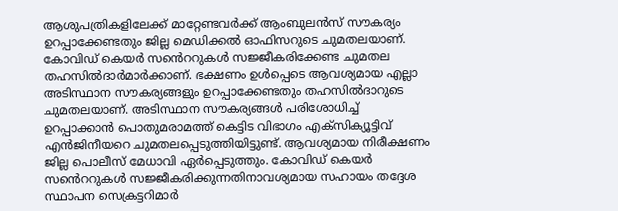ആശുപത്രികളിലേക്ക് മാറ്റേണ്ടവര്‍ക്ക് ആംബുലന്‍സ് സൗകര്യം ഉറപ്പാക്കേണ്ടതും ജില്ല മെഡിക്കല്‍ ഓഫിസറുടെ ചുമതലയാണ്. കോവിഡ് കെയര്‍ സൻെററുകള്‍ സജ്ജീകരിക്കേണ്ട ചുമതല തഹസില്‍ദാര്‍മാര്‍ക്കാണ്. ഭക്ഷണം ഉൾപ്പെടെ ആവശ്യമായ എല്ലാ അടിസ്ഥാന സൗകര്യങ്ങളും ഉറപ്പാക്കേണ്ടതും തഹസില്‍ദാറുടെ ചുമതലയാണ്. അടിസ്ഥാന സൗകര്യങ്ങള്‍ പരിശോധിച്ച് ഉറപ്പാക്കാൻ പൊതുമരാമത്ത് കെട്ടിട വിഭാഗം എക്‌സിക്യൂട്ടിവ് എന്‍ജിനീയറെ ചുമതലപ്പെടുത്തിയിട്ടുണ്ട്. ആവശ്യമായ നിരീക്ഷണം ജില്ല പൊലീസ് മേധാവി ഏര്‍പ്പെടുത്തും. കോവിഡ് കെയര്‍ സൻെററുകള്‍ സജ്ജീകരിക്കുന്നതിനാവശ്യമായ സഹായം തദ്ദേശ സ്ഥാപന സെക്രട്ടറിമാര്‍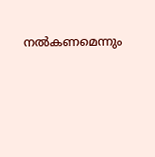നല്‍കണമെന്നും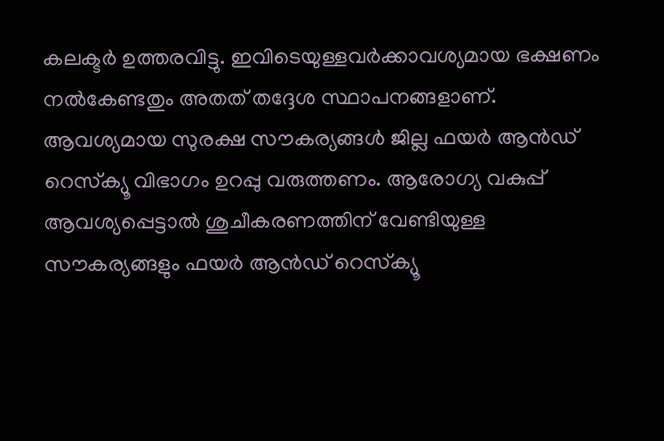കലക്ടര്‍ ഉത്തരവിട്ടു. ഇവിടെയുള്ളവര്‍ക്കാവശ്യമായ ഭക്ഷണം നല്‍കേണ്ടതും അതത് തദ്ദേശ സ്ഥാപനങ്ങളാണ്. ആവശ്യമായ സുരക്ഷ സൗകര്യങ്ങള്‍ ജില്ല ഫയര്‍ ആൻഡ് റെസ്‌ക്യൂ വിഭാഗം ഉറപ്പു വരുത്തണം. ആരോഗ്യ വകുപ്പ് ആവശ്യപ്പെട്ടാല്‍ ശുചീകരണത്തിന് വേണ്ടിയുള്ള സൗകര്യങ്ങളും ഫയര്‍ ആൻഡ് റെസ്‌ക്യൂ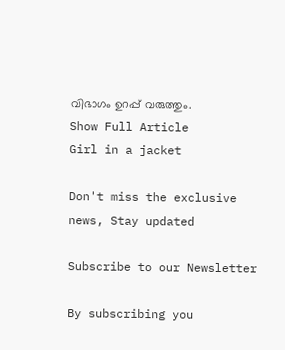വിഭാഗം ഉറപ്പ് വരുത്തും.
Show Full Article
Girl in a jacket

Don't miss the exclusive news, Stay updated

Subscribe to our Newsletter

By subscribing you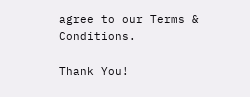agree to our Terms & Conditions.

Thank You!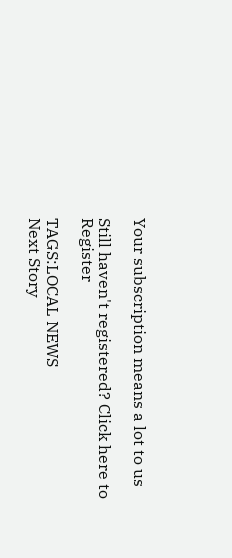Your subscription means a lot to us

Still haven't registered? Click here to Register

TAGS:LOCAL NEWS
Next Story